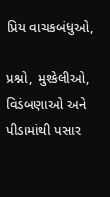પ્રિય વાચકબંધુઓ,

પ્રશ્નો, મુશ્કેલીઓ, વિડંબણાઓ અને પીડામાંથી પસાર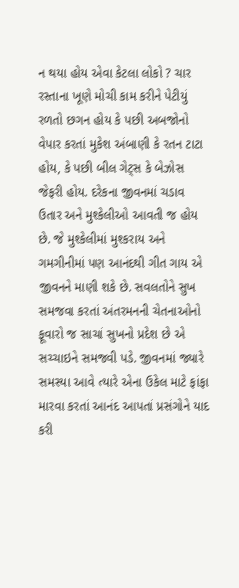ન થયા હોય એવા કેટલા લોકો ? ચાર રસ્તાના ખૂણે મોચી કામ કરીને પેટીયું રળતો છગન હોય કે પછી અબજોનો વેપાર કરતાં મુકેશ અંબાણી કે રતન ટાટા હોય, કે પછી બીલ ગેટ્સ કે બેઝોસ જેફરી હોય. દરેકના જીવનમાં ચડાવ ઉતાર અને મુશ્કેલીઓ આવતી જ હોય છે. જે મુશ્કેલીમાં મુશ્કરાય અને ગમગીનીમાં પણ આનંદથી ગીત ગાય એ જીવનને માણી શકે છે. સવલતોને સુખ સમજવા કરતાં અંતરમનની ચેતનાઓનો ફૂવારો જ સાચાં સુખનો પ્રદેશ છે એ સચ્ચાઇને સમજવી પડે. જીવનમાં જ્યારે સમસ્યા આવે ત્યારે એના ઉકેલ માટે ફાંફા મારવા કરતાં આનંદ આપતાં પ્રસંગોને યાદ કરી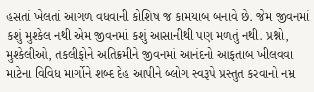હસતાં ખેલતાં આગળ વધવાની કોશિષ જ કામયાબ બનાવે છે. જેમ જીવનમાં કશું મુશ્કેલ નથી એમ જીવનમાં કશું આસાનીથી પણ મળતું નથી. પ્રશ્નો, મુશ્કેલીઓ, તકલીફોને અતિક્રમીને જીવનમાં આનંદનો આફતાબ ખીલવવા માટેના વિવિધ માર્ગોને શબ્દ દેહ આપીને બ્લોગ સ્વરૂપે પ્રસ્તુત કરવાનો નમ્ર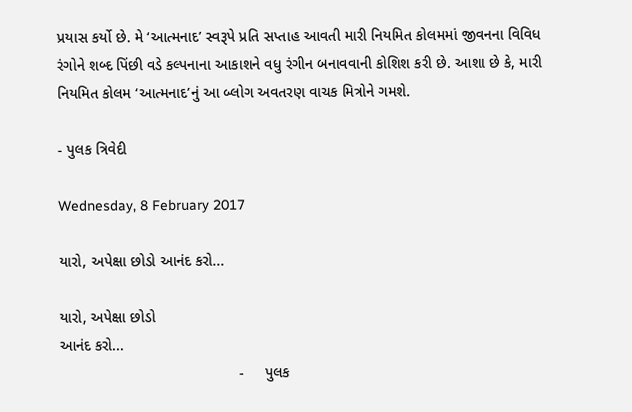પ્રયાસ કર્યો છે. મે ‘આત્મનાદ’ સ્વરૂપે પ્રતિ સપ્તાહ આવતી મારી નિયમિત કોલમમાં જીવનના વિવિધ રંગોને શબ્દ પિંછી વડે કલ્પનાના આકાશને વધુ રંગીન બનાવવાની કોશિશ કરી છે. આશા છે કે, મારી નિયમિત કોલમ ‘આત્મનાદ’નું આ બ્લોગ અવતરણ વાચક મિત્રોને ગમશે.

- પુલક ત્રિવેદી

Wednesday, 8 February 2017

યારો, અપેક્ષા છોડો આનંદ કરો...

યારો, અપેક્ષા છોડો
આનંદ કરો...
                                           -     પુલક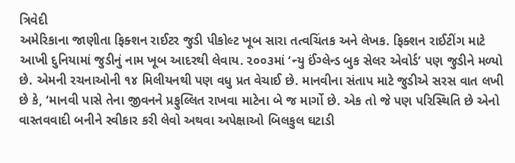ત્રિવેદી
અમેરિકાના જાણીતા ફિક્શન રાઈટર જુડી પીકોલ્ટ ખૂબ સારા તત્વચિંતક અને લેખક. ફિક્શન રાઈટીંગ માટે આખી દુનિયામાં જુડીનું નામ ખૂબ આદરથી લેવાય. ૨૦૦૩માં ‘ન્યુ ઈંગ્લેન્ડ બુક સેલર એવોર્ડ’ પણ જુડીને મળ્યો છે. એમની રચનાઓની ૧૪ મિલીયનથી પણ વધુ પ્રત વેચાઈ છે. માનવીના સંતાપ માટે જુડીએ સરસ વાત લખી છે કે, ‘માનવી પાસે તેના જીવનને પ્રફુલ્લિત રાખવા માટેના બે જ માર્ગો છે. એક તો જે પણ પરિસ્થિતિ છે એનો વાસ્તવવાદી બનીને સ્વીકાર કરી લેવો અથવા અપેક્ષાઓ બિલકુલ ઘટાડી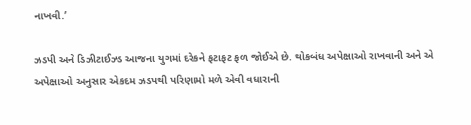નાખવી.’

ઝડપી અને ડિઝીટાઈઝ્ડ આજના યુગમાં દરેકને ફટાફટ ફળ જોઈએ છે. થોકબંધ અપેક્ષાઓ રાખવાની અને એ અપેક્ષાઓ અનુસાર એકદમ ઝડપથી પરિણામો મળે એવી વધારાની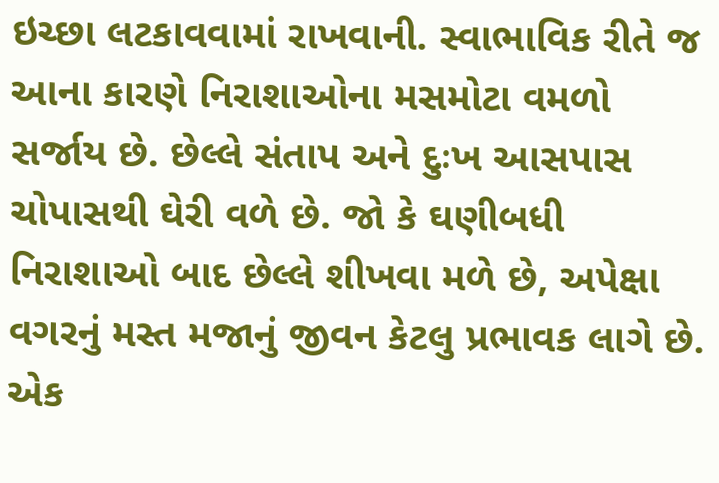ઇચ્છા લટકાવવામાં રાખવાની. સ્વાભાવિક રીતે જ આના કારણે નિરાશાઓના મસમોટા વમળો સર્જાય છે. છેલ્લે સંતાપ અને દુઃખ આસપાસ ચોપાસથી ઘેરી વળે છે. જો કે ઘણીબધી નિરાશાઓ બાદ છેલ્લે શીખવા મળે છે, અપેક્ષા વગરનું મસ્ત મજાનું જીવન કેટલુ પ્રભાવક લાગે છે.
એક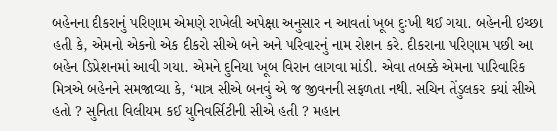બહેનના દીકરાનું પરિણામ એમણે રાખેલી અપેક્ષા અનુસાર ન આવતાં ખૂબ દુઃખી થઈ ગયા. બહેનની ઇચ્છા હતી કે, એમનો એકનો એક દીકરો સીએ બને અને પરિવારનું નામ રોશન કરે. દીકરાના પરિણામ પછી આ બહેન ડિપ્રેશનમાં આવી ગયા. એમને દુનિયા ખૂબ વિરાન લાગવા માંડી. એવા તબક્કે એમના પારિવારિક મિત્રએ બહેનને સમજાવ્યા કે, ‘માત્ર સીએ બનવું એ જ જીવનની સફળતા નથી. સચિન તેંડુલકર ક્યાં સીએ હતો ? સુનિતા વિલીયમ કઈ યુનિવર્સિટીની સીએ હતી ? મહાન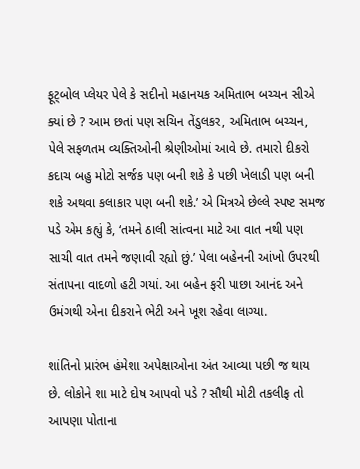ફૂટ્બોલ પ્લેયર પેલે કે સદીનો મહાનયક અમિતાભ બચ્ચન સીએ ક્યાં છે ? આમ છતાં પણ સચિન તેંડુલકર, અમિતાભ બચ્ચન, પેલે સફળતમ વ્યક્તિઓની શ્રેણીઓમાં આવે છે. તમારો દીકરો કદાચ બહુ મોટો સર્જક પણ બની શકે કે પછી ખેલાડી પણ બની શકે અથવા કલાકાર પણ બની શકે.’ એ મિત્રએ છેલ્લે સ્પષ્ટ સમજ પડે એમ કહ્યું કે, ‘તમને ઠાલી સાંત્વના માટે આ વાત નથી પણ સાચી વાત તમને જણાવી રહ્યો છું.’ પેલા બહેનની આંખો ઉપરથી સંતાપના વાદળો હટી ગયાં. આ બહેન ફરી પાછા આનંદ અને ઉમંગથી એના દીકરાને ભેટી અને ખૂશ રહેવા લાગ્યા.

શાંતિનો પ્રારંભ હંમેશા અપેક્ષાઓના અંત આવ્યા પછી જ થાય છે. લોકોને શા માટે દોષ આપવો પડે ? સૌથી મોટી તકલીફ તો આપણા પોતાના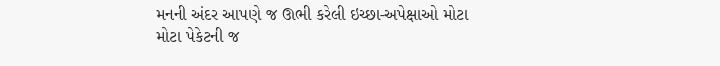મનની અંદર આપણે જ ઊભી કરેલી ઇચ્છા-અપેક્ષાઓ મોટા મોટા પેકેટની જ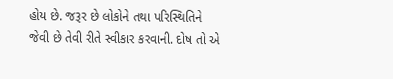હોય છે. જરૂર છે લોકોને તથા પરિસ્થિતિને જેવી છે તેવી રીતે સ્વીકાર કરવાની. દોષ તો એ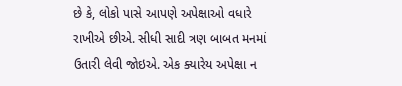છે કે, લોકો પાસે આપણે અપેક્ષાઓ વધારે રાખીએ છીએ. સીધી સાદી ત્રણ બાબત મનમાં ઉતારી લેવી જોઇએ. એક ક્યારેય અપેક્ષા ન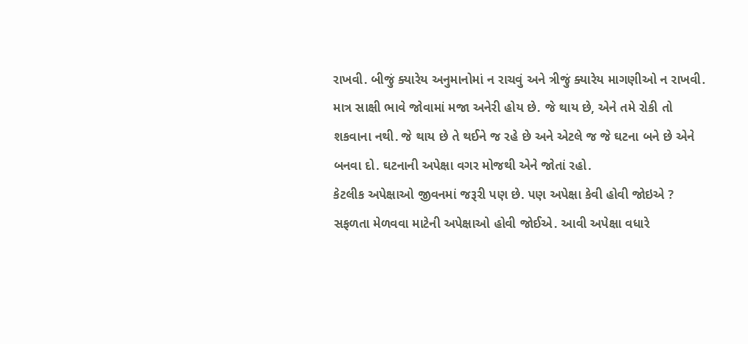રાખવી. બીજું ક્યારેય અનુમાનોમાં ન રાચવું અને ત્રીજું ક્યારેય માગણીઓ ન રાખવી. માત્ર સાક્ષી ભાવે જોવામાં મજા અનેરી હોય છે. જે થાય છે, એને તમે રોકી તો શકવાના નથી. જે થાય છે તે થઈને જ રહે છે અને એટલે જ જે ઘટના બને છે એને બનવા દો. ઘટનાની અપેક્ષા વગર મોજથી એને જોતાં રહો.
કેટલીક અપેક્ષાઓ જીવનમાં જરૂરી પણ છે. પણ અપેક્ષા કેવી હોવી જોઇએ ? સફળતા મેળવવા માટેની અપેક્ષાઓ હોવી જોઈએ. આવી અપેક્ષા વધારે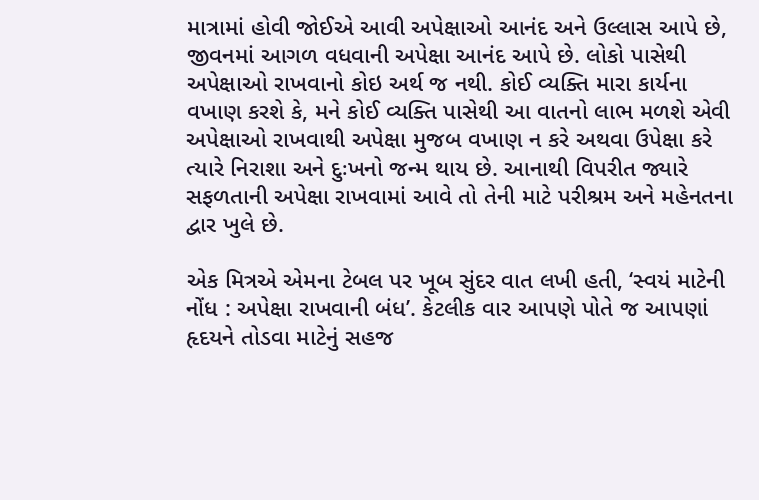માત્રામાં હોવી જોઈએ આવી અપેક્ષાઓ આનંદ અને ઉલ્લાસ આપે છે, જીવનમાં આગળ વધવાની અપેક્ષા આનંદ આપે છે. લોકો પાસેથી  અપેક્ષાઓ રાખવાનો કોઇ અર્થ જ નથી. કોઈ વ્યક્તિ મારા કાર્યના વખાણ કરશે કે, મને કોઈ વ્યક્તિ પાસેથી આ વાતનો લાભ મળશે એવી અપેક્ષાઓ રાખવાથી અપેક્ષા મુજબ વખાણ ન કરે અથવા ઉપેક્ષા કરે ત્યારે નિરાશા અને દુઃખનો જન્મ થાય છે. આનાથી વિપરીત જ્યારે સફળતાની અપેક્ષા રાખવામાં આવે તો તેની માટે પરીશ્રમ અને મહેનતના દ્વાર ખુલે છે.

એક મિત્રએ એમના ટેબલ પર ખૂબ સુંદર વાત લખી હતી, ‘સ્વયં માટેની નોંધ : અપેક્ષા રાખવાની બંધ’. કેટલીક વાર આપણે પોતે જ આપણાં હૃદયને તોડવા માટેનું સહજ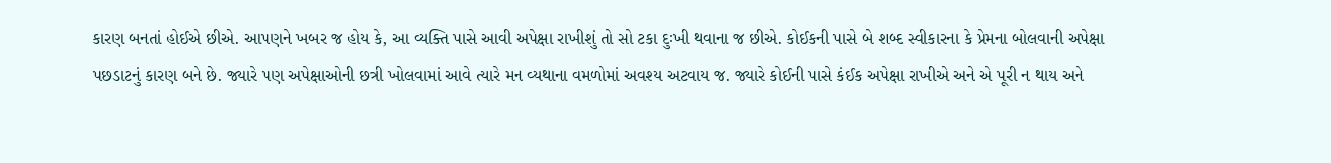કારણ બનતાં હોઈએ છીએ. આપણને ખબર જ હોય કે, આ વ્યક્તિ પાસે આવી અપેક્ષા રાખીશું તો સો ટકા દુઃખી થવાના જ છીએ. કોઈકની પાસે બે શબ્દ સ્વીકારના કે પ્રેમના બોલવાની અપેક્ષા પછડાટનું કારણ બને છે. જ્યારે પણ અપેક્ષાઓની છત્રી ખોલવામાં આવે ત્યારે મન વ્યથાના વમળોમાં અવશ્ય અટવાય જ. જ્યારે કોઈની પાસે કંઈક અપેક્ષા રાખીએ અને એ પૂરી ન થાય અને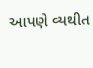આપણે વ્યથીત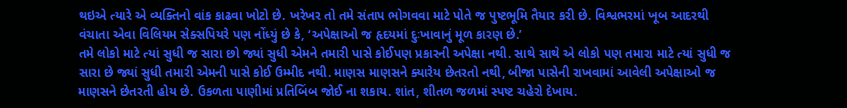થઇએ ત્યારે એ વ્યક્તિનો વાંક કાઢવા ખોટો છે. ખરેખર તો તમે સંતાપ ભોગવવા માટે પોતે જ પુષ્ટભૂમિ તૈયાર કરી છે. વિશ્વભરમાં ખૂબ આદરથી વંચાતા એવા વિલિયમ સેક્સપિયરે પણ નોંધ્યું છે કે, ‘અપેક્ષાઓ જ હૃદયમાં દુઃખાવાનું મૂળ કારણ છે.’
તમે લોકો માટે ત્યાં સુધી જ સારા છો જ્યાં સુધી એમને તમારી પાસે કોઈપણ પ્રકારની અપેક્ષા નથી. સાથે સાથે એ લોકો પણ તમારા માટે ત્યાં સુધી જ સારા છે જ્યાં સુધી તમારી એમની પાસે કોઈ ઉમ્મીદ નથી. માણસ માણસને ક્યારેય છેતરતો નથી, બીજા પાસેની રાખવામાં આવેલી અપેક્ષાઓ જ માણસને છેતરતી હોય છે. ઉકળતા પાણીમાં પ્રતિબિંબ જોઈ ના શકાય. શાંત, શીતળ જળમાં સ્પષ્ટ ચહેરો દેખાય.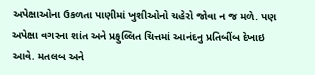અપેક્ષાઓના ઉકળતા પાણીમાં ખુશીઓનો ચહેરો જોવા ન જ મળે. પણ અપેક્ષા વગરના શાંત અને પ્રફુલ્લિત ચિત્તમાં આનંદનુ પ્રતિબીંબ દેખાઇ આવે. મતલબ અને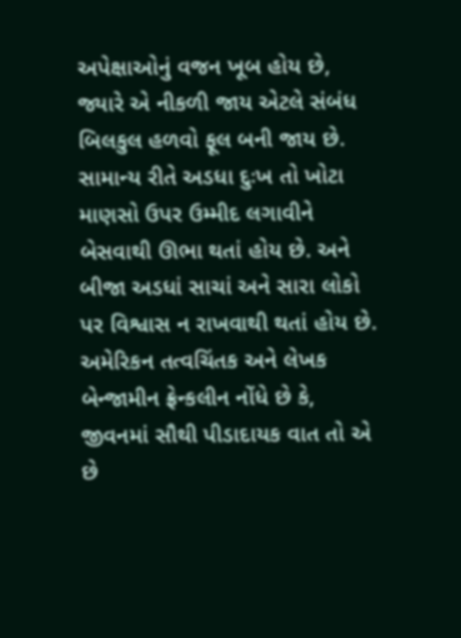અપેક્ષાઓનું વજન ખૂબ હોય છે, જ્યારે એ નીકળી જાય એટલે સંબંધ બિલકુલ હળવો ફૂલ બની જાય છે.
સામાન્ય રીતે અડધા દુઃખ તો ખોટા માણસો ઉપર ઉમ્મીદ લગાવીને બેસવાથી ઊભા થતાં હોય છે. અને બીજા અડધાં સાચાં અને સારા લોકો પર વિશ્વાસ ન રાખવાથી થતાં હોય છે. અમેરિકન તત્વચિંતક અને લેખક બેન્જામીન ફ્રેન્કલીન નોંધે છે કે, જીવનમાં સૌથી પીડાદાયક વાત તો એ છે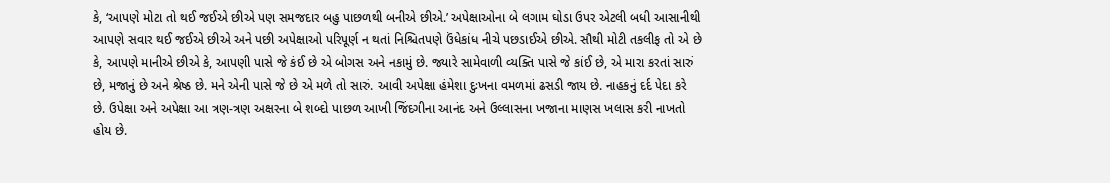કે, ‘આપણે મોટા તો થઈ જઈએ છીએ પણ સમજદાર બહુ પાછળથી બનીએ છીએ.’ અપેક્ષાઓના બે લગામ ઘોડા ઉપર એટલી બધી આસાનીથી આપણે સવાર થઈ જઈએ છીએ અને પછી અપેક્ષાઓ પરિપૂર્ણ ન થતાં નિશ્ચિતપણે ઉંધેકાંધ નીચે પછડાઈએ છીએ. સૌથી મોટી તકલીફ તો એ છે કે, આપણે માનીએ છીએ કે, આપણી પાસે જે કંઈ છે એ બોગસ અને નકામું છે. જ્યારે સામેવાળી વ્યક્તિ પાસે જે કાંઈ છે, એ મારા કરતાં સારું છે, મજાનું છે અને શ્રેષ્ઠ છે. મને એની પાસે જે છે એ મળે તો સારું. આવી અપેક્ષા હંમેશા દુઃખના વમળમાં ઢસડી જાય છે. નાહકનું દર્દ પેદા કરે છે. ઉપેક્ષા અને અપેક્ષા આ ત્રણ-ત્રણ અક્ષરના બે શબ્દો પાછળ આખી જિંદગીના આનંદ અને ઉલ્લાસના ખજાના માણસ ખલાસ કરી નાખતો હોય છે.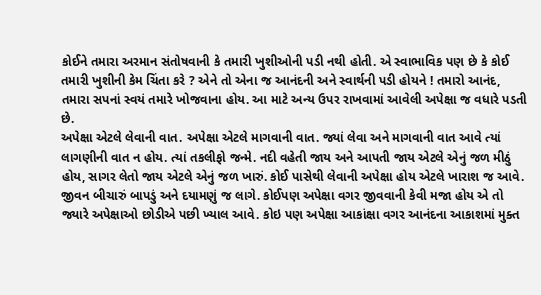કોઈને તમારા અરમાન સંતોષવાની કે તમારી ખુશીઓની પડી નથી હોતી. એ સ્વાભાવિક પણ છે કે કોઈ તમારી ખુશીની કેમ ચિંતા કરે ? એને તો એના જ આનંદની અને સ્વાર્થની પડી હોયને ! તમારો આનંદ, તમારા સપનાં સ્વયં તમારે ખોજવાના હોય. આ માટે અન્ય ઉપર રાખવામાં આવેલી અપેક્ષા જ વધારે પડતી છે.
અપેક્ષા એટલે લેવાની વાત. અપેક્ષા એટલે માગવાની વાત. જ્યાં લેવા અને માગવાની વાત આવે ત્યાં લાગણીની વાત ન હોય. ત્યાં તકલીફો જન્મે. નદી વહેતી જાય અને આપતી જાય એટલે એનું જળ મીઠું હોય, સાગર લેતો જાય એટલે એનું જળ ખારું. કોઈ પાસેથી લેવાની અપેક્ષા હોય એટલે ખારાશ જ આવે. જીવન બીચારું બાપડું અને દયામણું જ લાગે. કોઈપણ અપેક્ષા વગર જીવવાની કેવી મજા હોય એ તો જ્યારે અપેક્ષાઓ છોડીએ પછી ખ્યાલ આવે. કોઇ પણ અપેક્ષા આકાંક્ષા વગર આનંદના આકાશમાં મુક્ત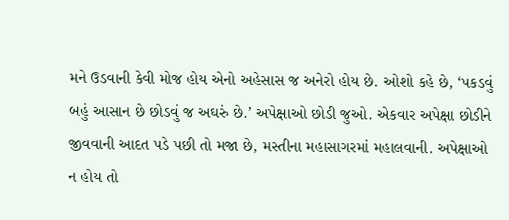મને ઉડવાની કેવી મોજ હોય એનો અહેસાસ જ અનેરો હોય છે. ઓશો કહે છે, ‘પકડવું બહું આસાન છે છોડવું જ અઘરું છે.’ અપેક્ષાઓ છોડી જુઓ. એકવાર અપેક્ષા છોડીને જીવવાની આદત પડે પછી તો મજા છે, મસ્તીના મહાસાગરમાં મહાલવાની. અપેક્ષાઓ ન હોય તો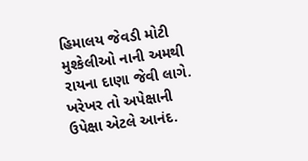હિમાલય જેવડી મોટી મુશ્કેલીઓ નાની અમથી રાયના દાણા જેવી લાગે. ખરેખર તો અપેક્ષાની ઉપેક્ષા એટલે આનંદ.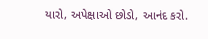યારો, અપેક્ષાઓ છોડો, આનંદ કરો.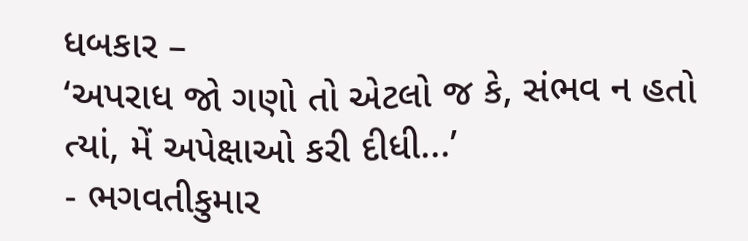ધબકાર –
‘અપરાધ જો ગણો તો એટલો જ કે, સંભવ ન હતો ત્યાં, મેં અપેક્ષાઓ કરી દીધી...’
- ભગવતીકુમાર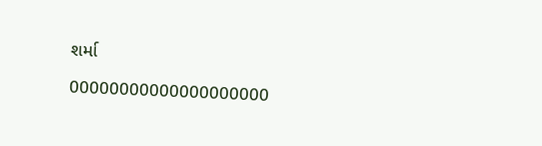શર્મા

00000000000000000000